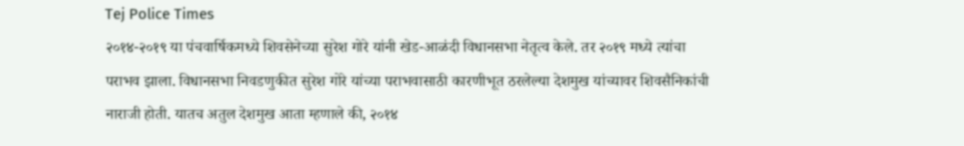Tej Police Times
२०१४-२०१९ या पंचवार्षिकमध्ये शिवसेनेच्या सुरेश गोरे यांनी खेड-आळंदी विधानसभा नेतृत्व केले. तर २०१९ मध्ये त्यांचा पराभव झाला. विधानसभा निवडणुकीत सुरेश गोरे यांच्या पराभवासाठी कारणीभूत ठरलेल्या देशमुख यांच्यावर शिवसैनिकांची नाराजी होती. यातच अतुल देशमुख आता म्हणाले की, २०१४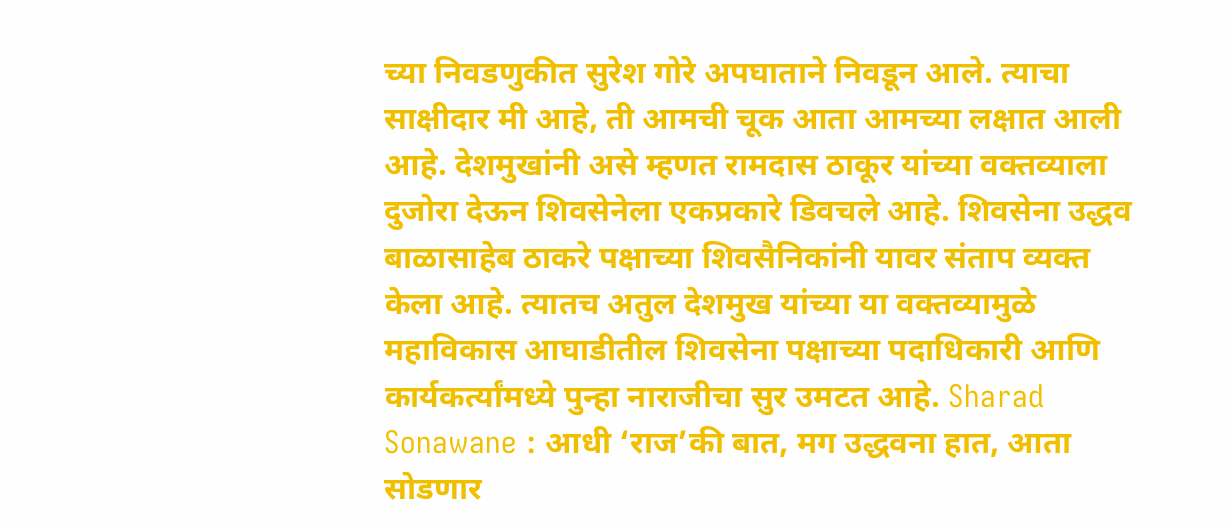च्या निवडणुकीत सुरेश गोरे अपघाताने निवडून आले. त्याचा साक्षीदार मी आहे, ती आमची चूक आता आमच्या लक्षात आली आहे. देशमुखांनी असे म्हणत रामदास ठाकूर यांच्या वक्तव्याला दुजोरा देऊन शिवसेनेला एकप्रकारे डिवचले आहे. शिवसेना उद्धव बाळासाहेब ठाकरे पक्षाच्या शिवसैनिकांनी यावर संताप व्यक्त केला आहे. त्यातच अतुल देशमुख यांच्या या वक्तव्यामुळे महाविकास आघाडीतील शिवसेना पक्षाच्या पदाधिकारी आणि कार्यकर्त्यांमध्ये पुन्हा नाराजीचा सुर उमटत आहे. Sharad Sonawane : आधी ‘राज’की बात, मग उद्धवना हात, आता सोडणार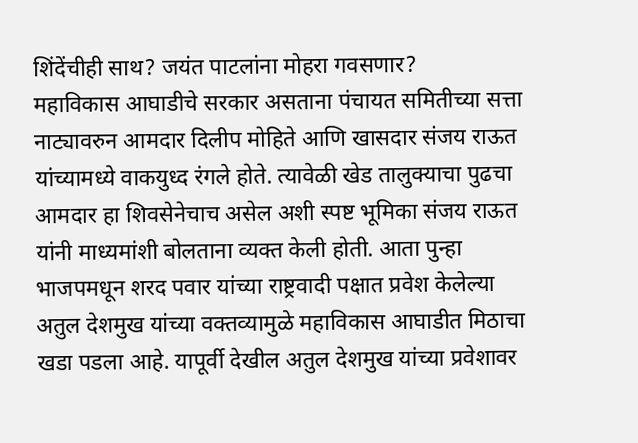शिंदेंचीही साथ? जयंत पाटलांना मोहरा गवसणार?
महाविकास आघाडीचे सरकार असताना पंचायत समितीच्या सत्ता नाट्यावरुन आमदार दिलीप मोहिते आणि खासदार संजय राऊत यांच्यामध्ये वाकयुध्द रंगले होते. त्यावेळी खेड तालुक्याचा पुढचा आमदार हा शिवसेनेचाच असेल अशी स्पष्ट भूमिका संजय राऊत यांनी माध्यमांशी बोलताना व्यक्त केली होती. आता पुन्हा भाजपमधून शरद पवार यांच्या राष्ट्रवादी पक्षात प्रवेश केलेल्या अतुल देशमुख यांच्या वक्तव्यामुळे महाविकास आघाडीत मिठाचा खडा पडला आहे. यापूर्वी देखील अतुल देशमुख यांच्या प्रवेशावर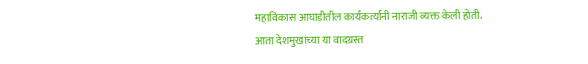महाविकास आघाडीतील कार्यकर्त्यांनी नाराजी व्यक्त केली होती. आता देशमुखांच्या या वादग्रस्त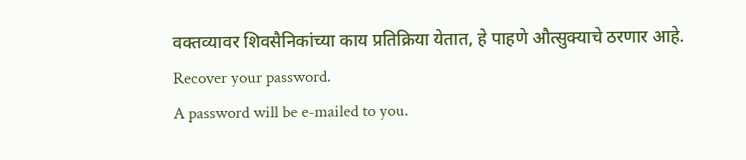वक्तव्यावर शिवसैनिकांच्या काय प्रतिक्रिया येतात, हे पाहणे औत्सुक्याचे ठरणार आहे.
Recover your password.
A password will be e-mailed to you.